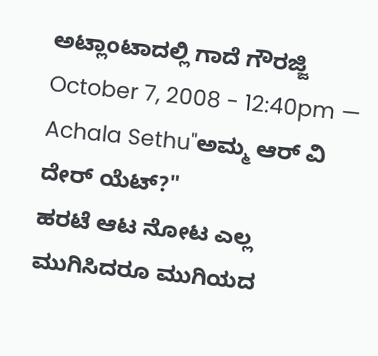ಅಟ್ಲಾಂಟಾದಲ್ಲಿ ಗಾದೆ ಗೌರಜ್ಜಿ
October 7, 2008 - 12:40pm — Achala Sethu"ಅಮ್ಮ ಆರ್ ವಿ ದೇರ್ ಯೆಟ್?"
ಹರಟೆ ಆಟ ನೋಟ ಎಲ್ಲ ಮುಗಿಸಿದರೂ ಮುಗಿಯದ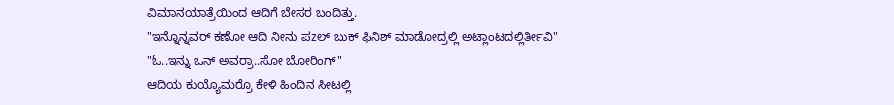ವಿಮಾನಯಾತ್ರೆಯಿಂದ ಆದಿಗೆ ಬೇಸರ ಬಂದಿತ್ತು.
"ಇನ್ನೊನ್ನವರ್ ಕಣೋ ಆದಿ ನೀನು ಪzಲ್ ಬುಕ್ ಫಿನಿಶ್ ಮಾಡೋದ್ರಲ್ಲಿ ಅಟ್ಲಾಂಟದಲ್ಲಿರ್ತೀವಿ"
"ಓ..ಇನ್ನು ಒನ್ ಅವರ್ರಾ..ಸೋ ಬೋರಿಂಗ್"
ಆದಿಯ ಕುಯ್ಯೊಮರ್ರೊ ಕೇಳಿ ಹಿಂದಿನ ಸೀಟಲ್ಲಿ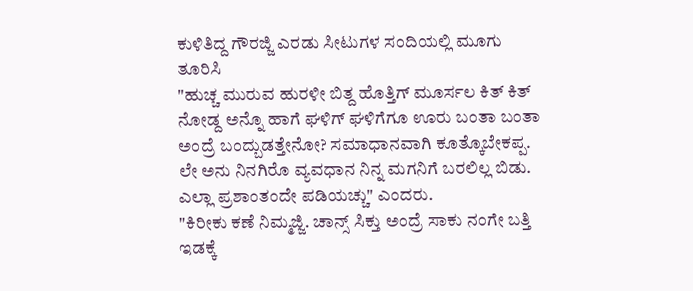ಕುಳಿತಿದ್ದ ಗೌರಜ್ಜಿ ಎರಡು ಸೀಟುಗಳ ಸಂದಿಯಲ್ಲಿ ಮೂಗು ತೂರಿಸಿ
"ಹುಚ್ಚ ಮುರುವ ಹುರಳೀ ಬಿತ್ದ ಹೊತ್ತಿಗ್ ಮೂರ್ಸಲ ಕಿತ್ ಕಿತ್ ನೋಡ್ದ ಅನ್ನೊ ಹಾಗೆ ಘಳಿಗ್ ಘಳಿಗೆಗೂ ಊರು ಬಂತಾ ಬಂತಾ ಅಂದ್ರೆ ಬಂದ್ಬುಡತ್ತೇನೋ? ಸಮಾಧಾನವಾಗಿ ಕೂತ್ಕೊಬೇಕಪ್ಪ. ಲೇ ಅನು ನಿನಗಿರೊ ವ್ಯವಧಾನ ನಿನ್ನ ಮಗನಿಗೆ ಬರಲಿಲ್ಲ ಬಿಡು. ಎಲ್ಲಾ ಪ್ರಶಾಂತಂದೇ ಪಡಿಯಚ್ಚು" ಎಂದರು.
"ಕಿರೀಕು ಕಣೆ ನಿಮ್ಮಜ್ಜಿ. ಚಾನ್ಸ್ ಸಿಕ್ತು ಅಂದ್ರೆ ಸಾಕು ನಂಗೇ ಬತ್ತಿ ಇಡಕ್ಕೆ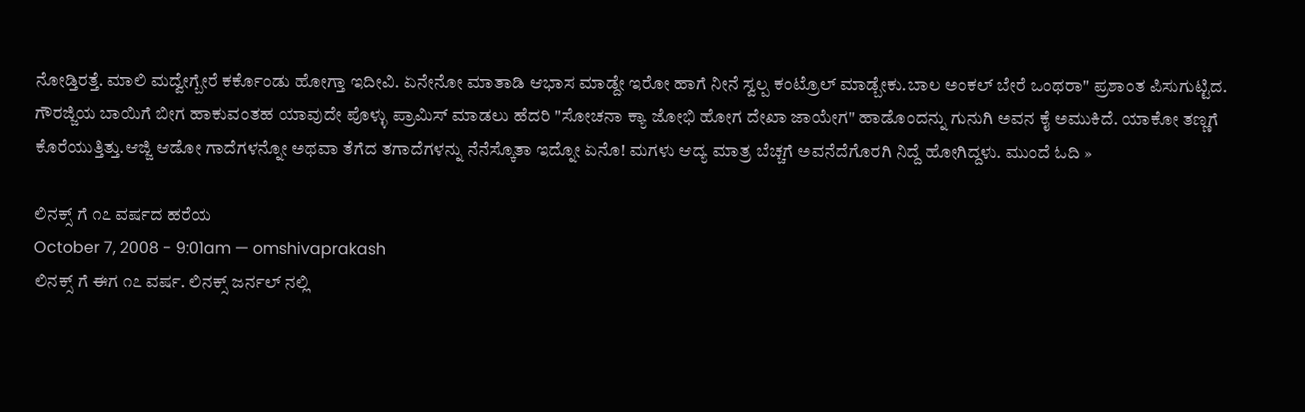ನೋಡ್ತಿರತ್ತೆ. ಮಾಲಿ ಮದ್ವೇಗ್ಬೇರೆ ಕರ್ಕೊಂಡು ಹೋಗ್ತಾ ಇದೀವಿ. ಏನೇನೋ ಮಾತಾಡಿ ಆಭಾಸ ಮಾಡ್ದೇ ಇರೋ ಹಾಗೆ ನೀನೆ ಸ್ವಲ್ಪ ಕಂಟ್ರೊಲ್ ಮಾಡ್ಬೇಕು.ಬಾಲ ಅಂಕಲ್ ಬೇರೆ ಒಂಥರಾ" ಪ್ರಶಾಂತ ಪಿಸುಗುಟ್ಟಿದ.
ಗೌರಜ್ಜಿಯ ಬಾಯಿಗೆ ಬೀಗ ಹಾಕುವಂತಹ ಯಾವುದೇ ಪೊಳ್ಳು ಪ್ರಾಮಿಸ್ ಮಾಡಲು ಹೆದರಿ "ಸೋಚನಾ ಕ್ಯಾ ಜೋಭಿ ಹೋಗ ದೇಖಾ ಜಾಯೇಗ" ಹಾಡೊಂದನ್ನು ಗುನುಗಿ ಅವನ ಕೈ ಅಮುಕಿದೆ. ಯಾಕೋ ತಣ್ಣಗೆ ಕೊರೆಯುತ್ತಿತ್ತು.ಆಜ್ಜಿ ಆಡೋ ಗಾದೆಗಳನ್ನೋ ಅಥವಾ ತೆಗೆದ ತಗಾದೆಗಳನ್ನು ನೆನೆಸ್ಕೊತಾ ಇದ್ನೋ ಏನೊ! ಮಗಳು ಆದ್ಯ ಮಾತ್ರ ಬೆಚ್ಚಗೆ ಅವನೆದೆಗೊರಗಿ ನಿದ್ದೆ ಹೋಗಿದ್ದಳು. ಮುಂದೆ ಓದಿ »

ಲಿನಕ್ಸ್ ಗೆ ೧೭ ವರ್ಷದ ಹರೆಯ
October 7, 2008 - 9:01am — omshivaprakash
ಲಿನಕ್ಸ್ ಗೆ ಈಗ ೧೭ ವರ್ಷ. ಲಿನಕ್ಸ್ ಜರ್ನಲ್ ನಲ್ಲಿ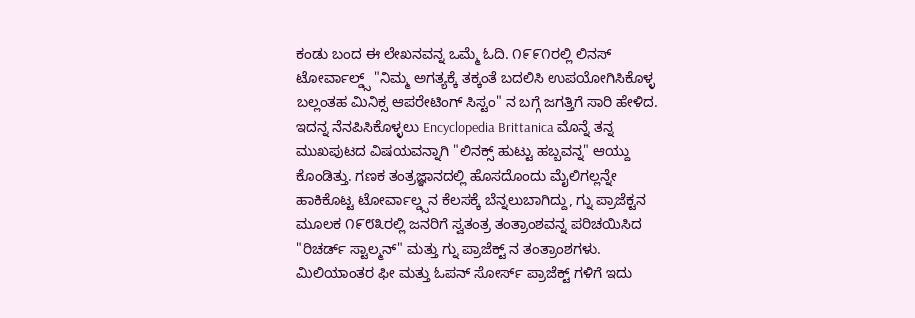ಕಂಡು ಬಂದ ಈ ಲೇಖನವನ್ನ ಒಮ್ಮೆ ಓದಿ. ೧೯೯೧ರಲ್ಲಿ ಲಿನಸ್ ಟೋರ್ವಾಲ್ಡ್ಸ್ "ನಿಮ್ಮ ಅಗತ್ಯಕ್ಕೆ ತಕ್ಕಂತೆ ಬದಲಿಸಿ ಉಪಯೋಗಿಸಿಕೊಳ್ಳ ಬಲ್ಲಂತಹ ಮಿನಿಕ್ಸ ಆಪರೇಟಿಂಗ್ ಸಿಸ್ಟಂ" ನ ಬಗ್ಗೆ ಜಗತ್ತಿಗೆ ಸಾರಿ ಹೇಳಿದ. ಇದನ್ನ ನೆನಪಿಸಿಕೊಳ್ಳಲು Encyclopedia Brittanica ಮೊನ್ನೆ ತನ್ನ ಮುಖಪುಟದ ವಿಷಯವನ್ನಾಗಿ "ಲಿನಕ್ಸ್ ಹುಟ್ಟು ಹಬ್ಬವನ್ನ" ಆಯ್ದು ಕೊಂಡಿತ್ತು. ಗಣಕ ತಂತ್ರಜ್ಞಾನದಲ್ಲಿ ಹೊಸದೊಂದು ಮೈಲಿಗಲ್ಲನ್ನೇ ಹಾಕಿಕೊಟ್ಟ ಟೋರ್ವಾಲ್ಡ್ಸನ ಕೆಲಸಕ್ಕೆ ಬೆನ್ನಲುಬಾಗಿದ್ದು, ಗ್ನು ಪ್ರಾಜೆಕ್ಟನ ಮೂಲಕ ೧೯೮೩ರಲ್ಲಿ ಜನರಿಗೆ ಸ್ವತಂತ್ರ ತಂತ್ರಾಂಶವನ್ನ ಪರಿಚಯಿಸಿದ "ರಿಚರ್ಡ್ ಸ್ಟಾಲ್ಮನ್" ಮತ್ತು ಗ್ನು ಪ್ರಾಜೆಕ್ಟ್ ನ ತಂತ್ರಾಂಶಗಳು. ಮಿಲಿಯಾಂತರ ಫೀ ಮತ್ತು ಓಪನ್ ಸೋರ್ಸ್ ಪ್ರಾಜೆಕ್ಟ್ ಗಳಿಗೆ ಇದು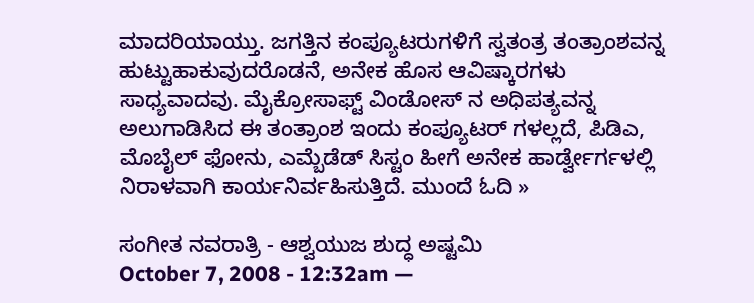ಮಾದರಿಯಾಯ್ತು. ಜಗತ್ತಿನ ಕಂಪ್ಯೂಟರುಗಳಿಗೆ ಸ್ವತಂತ್ರ ತಂತ್ರಾಂಶವನ್ನ ಹುಟ್ಟುಹಾಕುವುದರೊಡನೆ, ಅನೇಕ ಹೊಸ ಆವಿಷ್ಕಾರಗಳು ಸಾಧ್ಯವಾದವು. ಮೈಕ್ರೋಸಾಫ್ಟ್ ವಿಂಡೋಸ್ ನ ಅಧಿಪತ್ಯವನ್ನ ಅಲುಗಾಡಿಸಿದ ಈ ತಂತ್ರಾಂಶ ಇಂದು ಕಂಪ್ಯೂಟರ್ ಗಳಲ್ಲದೆ, ಪಿಡಿಎ, ಮೊಬೈಲ್ ಫೋನು, ಎಮ್ಬೆಡೆಡ್ ಸಿಸ್ಟಂ ಹೀಗೆ ಅನೇಕ ಹಾರ್ಡ್ವೇರ್ಗಳಲ್ಲಿ ನಿರಾಳವಾಗಿ ಕಾರ್ಯನಿರ್ವಹಿಸುತ್ತಿದೆ. ಮುಂದೆ ಓದಿ »

ಸಂಗೀತ ನವರಾತ್ರಿ - ಆಶ್ವಯುಜ ಶುದ್ಧ ಅಷ್ಟಮಿ
October 7, 2008 - 12:32am —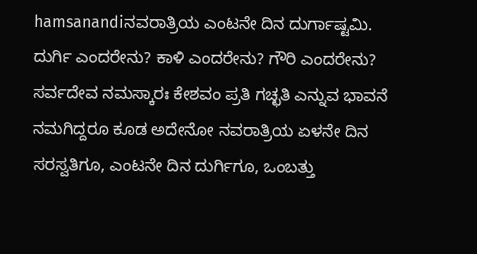hamsanandiನವರಾತ್ರಿಯ ಎಂಟನೇ ದಿನ ದುರ್ಗಾಷ್ಟಮಿ. ದುರ್ಗಿ ಎಂದರೇನು? ಕಾಳಿ ಎಂದರೇನು? ಗೌರಿ ಎಂದರೇನು? ಸರ್ವದೇವ ನಮಸ್ಕಾರಃ ಕೇಶವಂ ಪ್ರತಿ ಗಚ್ಛತಿ ಎನ್ನುವ ಭಾವನೆ ನಮಗಿದ್ದರೂ ಕೂಡ ಅದೇನೋ ನವರಾತ್ರಿಯ ಏಳನೇ ದಿನ ಸರಸ್ವತಿಗೂ, ಎಂಟನೇ ದಿನ ದುರ್ಗಿಗೂ, ಒಂಬತ್ತು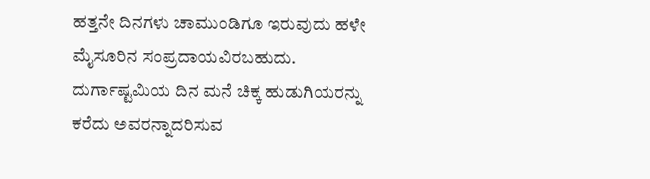ಹತ್ತನೇ ದಿನಗಳು ಚಾಮುಂಡಿಗೂ ಇರುವುದು ಹಳೇ ಮೈಸೂರಿನ ಸಂಪ್ರದಾಯವಿರಬಹುದು. ದುರ್ಗಾಷ್ಟಮಿಯ ದಿನ ಮನೆ ಚಿಕ್ಕ ಹುಡುಗಿಯರನ್ನು ಕರೆದು ಅವರನ್ನಾದರಿಸುವ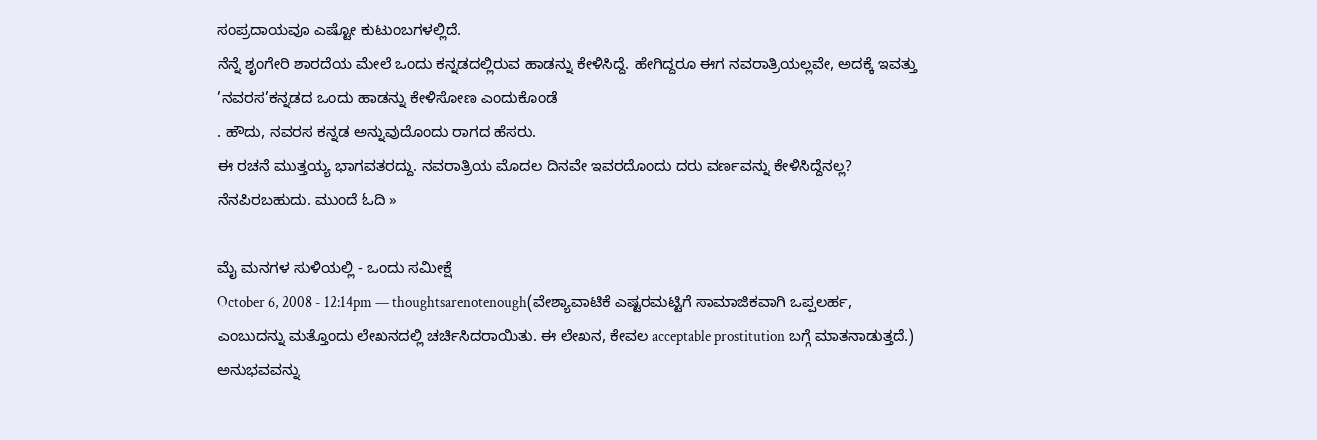ಸಂಪ್ರದಾಯವೂ ಎಷ್ಟೋ ಕುಟುಂಬಗಳಲ್ಲಿದೆ.
ನೆನ್ನೆ ಶೃಂಗೇರಿ ಶಾರದೆಯ ಮೇಲೆ ಒಂದು ಕನ್ನಡದಲ್ಲಿರುವ ಹಾಡನ್ನು ಕೇಳಿಸಿದ್ದೆ. ಹೇಗಿದ್ದರೂ ಈಗ ನವರಾತ್ರಿಯಲ್ಲವೇ, ಅದಕ್ಕೆ ಇವತ್ತು ’ನವರಸ’ಕನ್ನಡದ ಒಂದು ಹಾಡನ್ನು ಕೇಳಿಸೋಣ ಎಂದುಕೊಂಡೆ
. ಹೌದು, ನವರಸ ಕನ್ನಡ ಅನ್ನುವುದೊಂದು ರಾಗದ ಹೆಸರು.
ಈ ರಚನೆ ಮುತ್ತಯ್ಯ ಭಾಗವತರದ್ದು. ನವರಾತ್ರಿಯ ಮೊದಲ ದಿನವೇ ಇವರದೊಂದು ದರು ವರ್ಣವನ್ನು ಕೇಳಿಸಿದ್ದೆನಲ್ಲ? ನೆನಪಿರಬಹುದು. ಮುಂದೆ ಓದಿ »

ಮೈ ಮನಗಳ ಸುಳಿಯಲ್ಲಿ - ಒಂದು ಸಮೀಕ್ಷೆ
October 6, 2008 - 12:14pm — thoughtsarenotenough(ವೇಶ್ಯಾವಾಟಿಕೆ ಎಷ್ಟರಮಟ್ಟಿಗೆ ಸಾಮಾಜಿಕವಾಗಿ ಒಪ್ಪಲರ್ಹ, ಎಂಬುದನ್ನು ಮತ್ತೊಂದು ಲೇಖನದಲ್ಲಿ ಚರ್ಚಿಸಿದರಾಯಿತು. ಈ ಲೇಖನ, ಕೇವಲ acceptable prostitution ಬಗ್ಗೆ ಮಾತನಾಡುತ್ತದೆ.)
ಅನುಭವವನ್ನು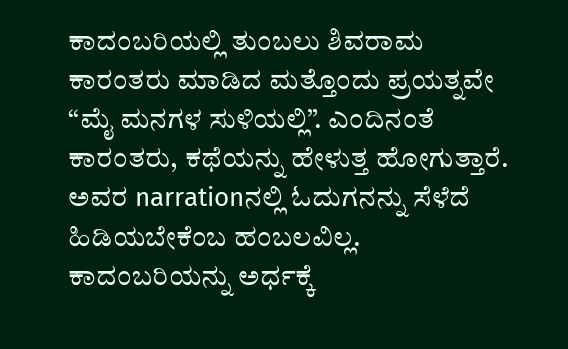ಕಾದಂಬರಿಯಲ್ಲಿ ತುಂಬಲು ಶಿವರಾಮ ಕಾರಂತರು ಮಾಡಿದ ಮತ್ತೊಂದು ಪ್ರಯತ್ನವೇ “ಮೈ ಮನಗಳ ಸುಳಿಯಲ್ಲಿ”. ಎಂದಿನಂತೆ ಕಾರಂತರು, ಕಥೆಯನ್ನು ಹೇಳುತ್ತ ಹೋಗುತ್ತಾರೆ. ಅವರ narrationನಲ್ಲಿ ಓದುಗನನ್ನು ಸೆಳೆದೆ ಹಿಡಿಯಬೇಕೆಂಬ ಹಂಬಲವಿಲ್ಲ. ಕಾದಂಬರಿಯನ್ನು ಅರ್ಧಕ್ಕೆ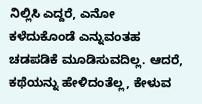ನಿಲ್ಲಿಸಿ ಎದ್ದರೆ, ಎನೋ ಕಳೆದುಕೊಂಡೆ ಎನ್ನುವಂತಹ ಚಡಪಡಿಕೆ ಮೂಡಿಸುವದಿಲ್ಲ. ಆದರೆ, ಕಥೆಯನ್ನು ಹೇಳಿದಂತೆಲ್ಲ, ಕೇಳುವ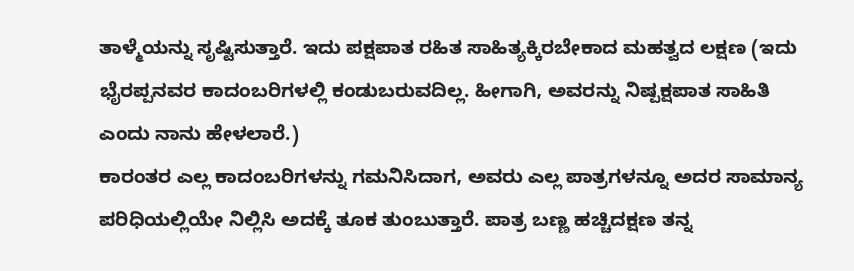ತಾಳ್ಮೆಯನ್ನು ಸೃಷ್ಟಿಸುತ್ತಾರೆ. ಇದು ಪಕ್ಷಪಾತ ರಹಿತ ಸಾಹಿತ್ಯಕ್ಕಿರಬೇಕಾದ ಮಹತ್ವದ ಲಕ್ಷಣ (ಇದು ಭೈರಪ್ಪನವರ ಕಾದಂಬರಿಗಳಲ್ಲಿ ಕಂಡುಬರುವದಿಲ್ಲ. ಹೀಗಾಗಿ, ಅವರನ್ನು ನಿಷ್ಪಕ್ಷಪಾತ ಸಾಹಿತಿ ಎಂದು ನಾನು ಹೇಳಲಾರೆ.)
ಕಾರಂತರ ಎಲ್ಲ ಕಾದಂಬರಿಗಳನ್ನು ಗಮನಿಸಿದಾಗ, ಅವರು ಎಲ್ಲ ಪಾತ್ರಗಳನ್ನೂ ಅದರ ಸಾಮಾನ್ಯ ಪರಿಧಿಯಲ್ಲಿಯೇ ನಿಲ್ಲಿಸಿ ಅದಕ್ಕೆ ತೂಕ ತುಂಬುತ್ತಾರೆ. ಪಾತ್ರ ಬಣ್ಣ ಹಚ್ಚಿದಕ್ಷಣ ತನ್ನ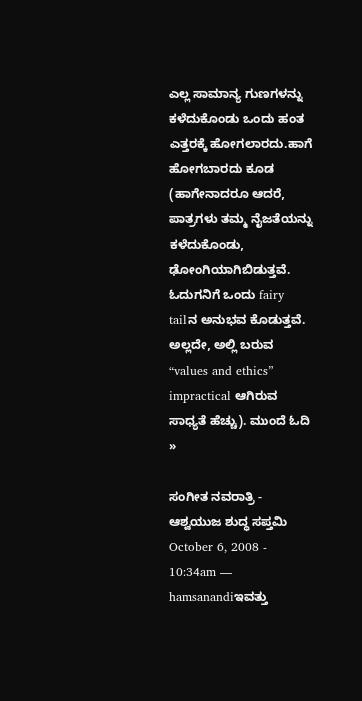ಎಲ್ಲ ಸಾಮಾನ್ಯ ಗುಣಗಳನ್ನು ಕಳೆದುಕೊಂಡು ಒಂದು ಹಂತ ಎತ್ತರಕ್ಕೆ ಹೋಗಲಾರದು.ಹಾಗೆ ಹೋಗಬಾರದು ಕೂಡ (ಹಾಗೇನಾದರೂ ಆದರೆ, ಪಾತ್ರಗಳು ತಮ್ಮ ನೈಜತೆಯನ್ನು ಕಳೆದುಕೊಂಡು, ಢೋಂಗಿಯಾಗಿಬಿಡುತ್ತವೆ. ಓದುಗನಿಗೆ ಒಂದು fairy tailನ ಅನುಭವ ಕೊಡುತ್ತವೆ. ಅಲ್ಲದೇ, ಅಲ್ಲಿ ಬರುವ “values and ethics” impractical ಆಗಿರುವ ಸಾಧ್ಯತೆ ಹೆಚ್ಚು). ಮುಂದೆ ಓದಿ »

ಸಂಗೀತ ನವರಾತ್ರಿ - ಆಶ್ವಯುಜ ಶುದ್ಧ ಸಪ್ತಮಿ
October 6, 2008 - 10:34am — hamsanandiಇವತ್ತು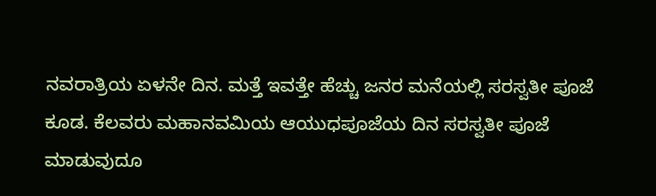ನವರಾತ್ರಿಯ ಏಳನೇ ದಿನ. ಮತ್ತೆ ಇವತ್ತೇ ಹೆಚ್ಚು ಜನರ ಮನೆಯಲ್ಲಿ ಸರಸ್ವತೀ ಪೂಜೆ ಕೂಡ. ಕೆಲವರು ಮಹಾನವಮಿಯ ಆಯುಧಪೂಜೆಯ ದಿನ ಸರಸ್ವತೀ ಪೂಜೆ ಮಾಡುವುದೂ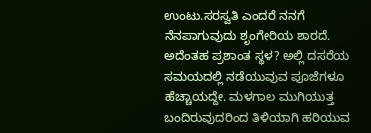ಉಂಟು.ಸರಸ್ವತಿ ಎಂದರೆ ನನಗೆ ನೆನಪಾಗುವುದು ಶೃಂಗೇರಿಯ ಶಾರದೆ. ಅದೆಂತಹ ಪ್ರಶಾಂತ ಸ್ಥಳ? ಅಲ್ಲಿ ದಸರೆಯ ಸಮಯದಲ್ಲಿ ನಡೆಯುವುವ ಪೂಜೆಗಳೂ ಹೆಚ್ಚಾಯದ್ದೇ. ಮಳಗಾಲ ಮುಗಿಯುತ್ತ ಬಂದಿರುವುದರಿಂದ ತಿಳಿಯಾಗಿ ಹರಿಯುವ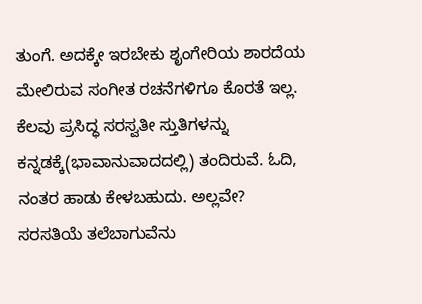ತುಂಗೆ. ಅದಕ್ಕೇ ಇರಬೇಕು ಶೃಂಗೇರಿಯ ಶಾರದೆಯ ಮೇಲಿರುವ ಸಂಗೀತ ರಚನೆಗಳಿಗೂ ಕೊರತೆ ಇಲ್ಲ.
ಕೆಲವು ಪ್ರಸಿದ್ಧ ಸರಸ್ವತೀ ಸ್ತುತಿಗಳನ್ನು ಕನ್ನಡಕ್ಕೆ(ಭಾವಾನುವಾದದಲ್ಲಿ) ತಂದಿರುವೆ. ಓದಿ, ನಂತರ ಹಾಡು ಕೇಳಬಹುದು. ಅಲ್ಲವೇ?
ಸರಸತಿಯೆ ತಲೆಬಾಗುವೆನು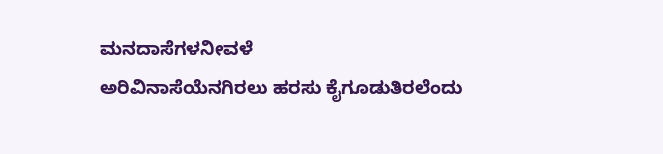ಮನದಾಸೆಗಳನೀವಳೆ
ಅರಿವಿನಾಸೆಯೆನಗಿರಲು ಹರಸು ಕೈಗೂಡುತಿರಲೆಂದು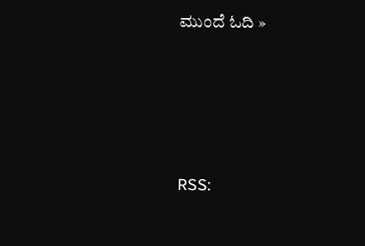ಮುಂದೆ ಓದಿ »





RSS: